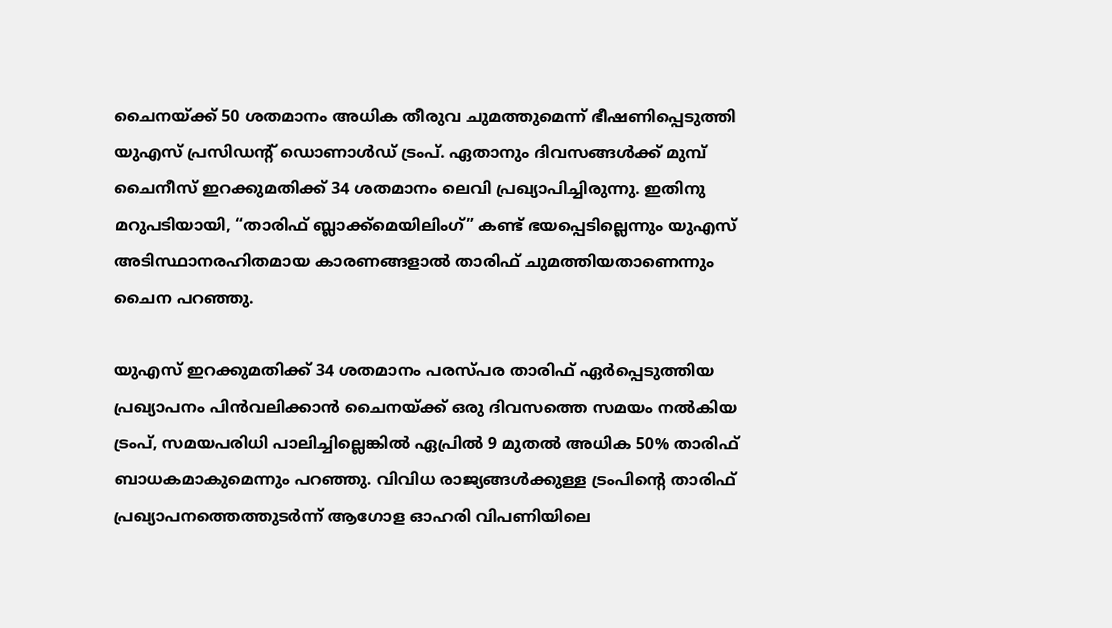ചൈനയ്ക്ക് 50 ശതമാനം അധിക തീരുവ ചുമത്തുമെന്ന് ഭീഷണിപ്പെടുത്തി യുഎസ് പ്രസിഡന്റ് ഡൊണാൾഡ് ട്രംപ്. ഏതാനും ദിവസങ്ങൾക്ക് മുമ്പ് ചൈനീസ് ഇറക്കുമതിക്ക് 34 ശതമാനം ലെവി പ്രഖ്യാപിച്ചിരുന്നു. ഇതിനു മറുപടിയായി, “താരിഫ് ബ്ലാക്ക്‌മെയിലിംഗ്” കണ്ട് ഭയപ്പെടില്ലെന്നും യുഎസ് അടിസ്ഥാനരഹിതമായ കാരണങ്ങളാൽ താരിഫ് ചുമത്തിയതാണെന്നും ചൈന പറഞ്ഞു.

യുഎസ് ഇറക്കുമതിക്ക് 34 ശതമാനം പരസ്പര താരിഫ് ഏർപ്പെടുത്തിയ പ്രഖ്യാപനം പിൻവലിക്കാൻ ചൈനയ്ക്ക് ഒരു ദിവസത്തെ സമയം നൽകിയ ട്രംപ്, സമയപരിധി പാലിച്ചില്ലെങ്കിൽ ഏപ്രിൽ 9 മുതൽ അധിക 50% താരിഫ് ബാധകമാകുമെന്നും പറഞ്ഞു. വിവിധ രാജ്യങ്ങൾക്കുള്ള ട്രംപിൻ്റെ താരിഫ് പ്രഖ്യാപനത്തെത്തുടർന്ന് ആഗോള ഓഹരി വിപണിയിലെ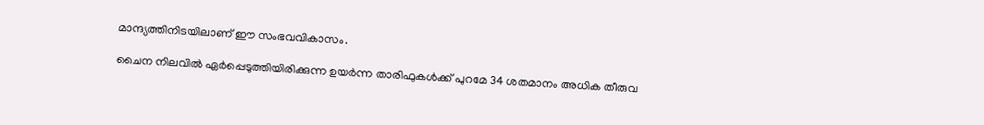മാന്ദ്യത്തിനിടയിലാണ് ഈ സംഭവവികാസം.

ചൈന നിലവിൽ ഏർപ്പെടുത്തിയിരിക്കുന്ന ഉയർന്ന താരിഫുകൾക്ക് പുറമേ 34 ശതമാനം അധിക തീരുവ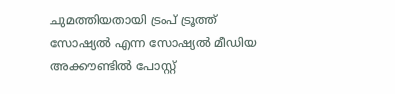ചുമത്തിയതായി ട്രംപ് ട്രൂത്ത് സോഷ്യൽ എന്ന സോഷ്യൽ മീഡിയ അക്കൗണ്ടിൽ പോസ്റ്റ്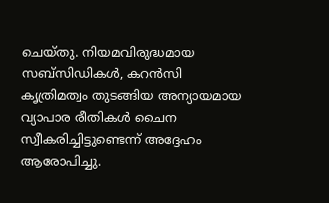ചെയ്തു. നിയമവിരുദ്ധമായ സബ്‌സിഡികൾ, കറൻസി കൃത്രിമത്വം തുടങ്ങിയ അന്യായമായ വ്യാപാര രീതികൾ ചൈന സ്വീകരിച്ചിട്ടുണ്ടെന്ന് അദ്ദേഹം ആരോപിച്ചു.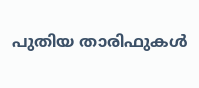പുതിയ താരിഫുകൾ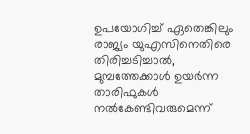ഉപയോഗിച്ച് ഏതെങ്കിലും രാജ്യം യുഎസിനെതിരെ തിരിച്ചടിച്ചാൽ, മുമ്പത്തേക്കാൾ ഉയർന്ന താരിഫുകൾ നൽകേണ്ടിവരുമെന്ന്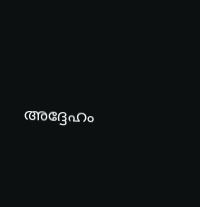അദ്ദേഹം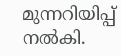മുന്നറിയിപ്പ് നൽകി.